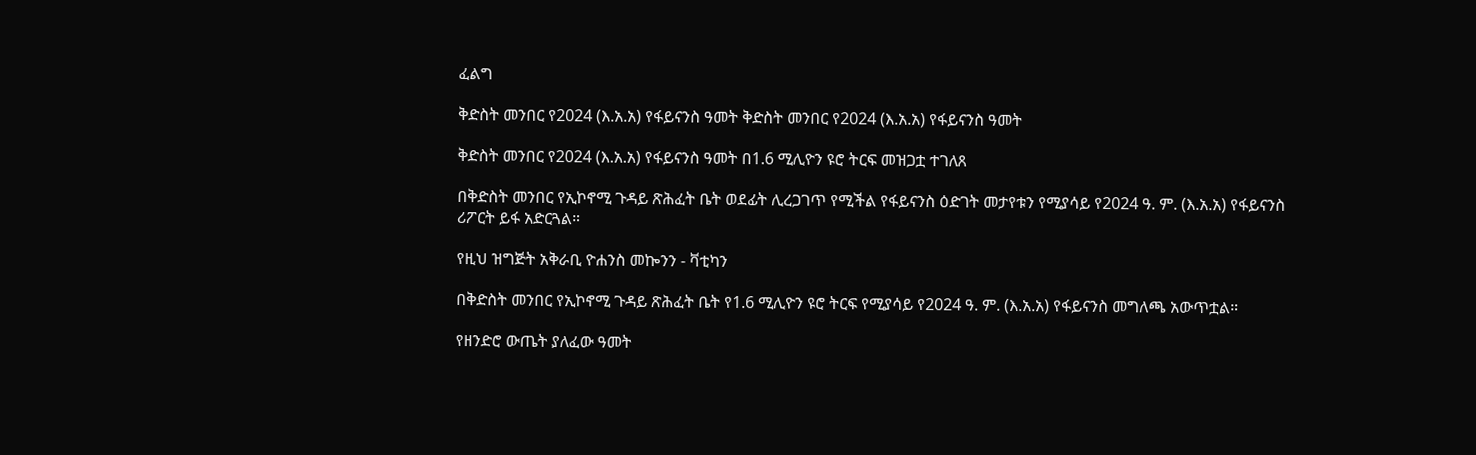ፈልግ

ቅድስት መንበር የ2024 (እ.አ.አ) የፋይናንስ ዓመት ቅድስት መንበር የ2024 (እ.አ.አ) የፋይናንስ ዓመት

ቅድስት መንበር የ2024 (እ.አ.አ) የፋይናንስ ዓመት በ1.6 ሚሊዮን ዩሮ ትርፍ መዝጋቷ ተገለጸ

በቅድስት መንበር የኢኮኖሚ ጉዳይ ጽሕፈት ቤት ወደፊት ሊረጋገጥ የሚችል የፋይናንስ ዕድገት መታየቱን የሚያሳይ የ2024 ዓ. ም. (እ.አ.አ) የፋይናንስ ሪፖርት ይፋ አድርጓል።

የዚህ ዝግጅት አቅራቢ ዮሐንስ መኰንን - ቫቲካን

በቅድስት መንበር የኢኮኖሚ ጉዳይ ጽሕፈት ቤት የ1.6 ሚሊዮን ዩሮ ትርፍ የሚያሳይ የ2024 ዓ. ም. (እ.አ.አ) የፋይናንስ መግለጫ አውጥቷል።

የዘንድሮ ውጤት ያለፈው ዓመት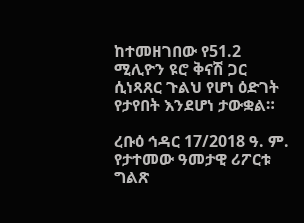ከተመዘገበው የ51.2 ሚሊዮን ዩሮ ቅናሽ ጋር ሲነጻጸር ጉልህ የሆነ ዕድገት የታየበት እንደሆነ ታውቋል።

ረቡዕ ኅዳር 17/2018 ዓ. ም. የታተመው ዓመታዊ ሪፖርቱ ግልጽ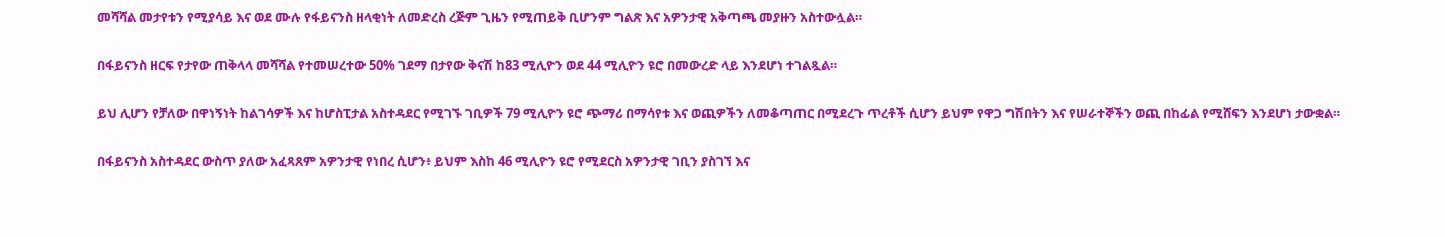መሻሻል መታየቱን የሚያሳይ እና ወደ ሙሉ የፋይናንስ ዘላቂነት ለመድረስ ረጅም ጊዜን የሚጠይቅ ቢሆንም ግልጽ እና አዎንታዊ አቅጣጫ መያዙን አስተውሏል።

በፋይናንስ ዘርፍ የታየው ጠቅላላ መሻሻል የተመሠረተው 50% ገደማ በታየው ቅናሽ ከ83 ሚሊዮን ወደ 44 ሚሊዮን ዩሮ በመውረድ ላይ እንደሆነ ተገልጿል።

ይህ ሊሆን የቻለው በዋነኝነት ከልገሳዎች እና ከሆስፒታል አስተዳደር የሚገኙ ገቢዎች 79 ሚሊዮን ዩሮ ጭማሪ በማሳየቱ እና ወጪዎችን ለመቆጣጠር በሚደረጉ ጥረቶች ሲሆን ይህም የዋጋ ግሽበትን እና የሠራተኞችን ወጪ በከፊል የሚሸፍን እንደሆነ ታውቋል።

በፋይናንስ አስተዳደር ውስጥ ያለው አፈጻጸም አዎንታዊ የነበረ ሲሆን፥ ይህም እስከ 46 ሚሊዮን ዩሮ የሚደርስ አዎንታዊ ገቢን ያስገኘ እና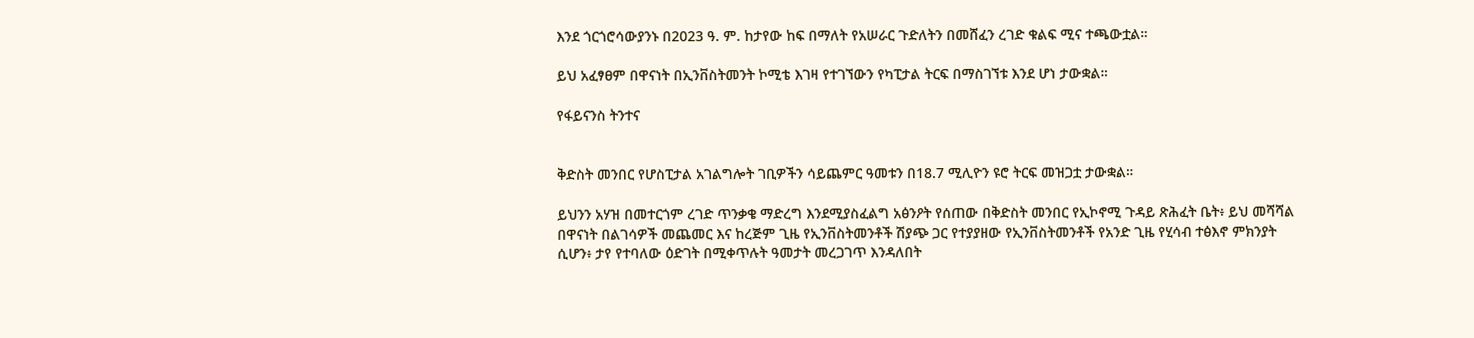እንደ ጎርጎሮሳውያንኑ በ2023 ዓ. ም. ከታየው ከፍ በማለት የአሠራር ጉድለትን በመሸፈን ረገድ ቁልፍ ሚና ተጫውቷል።

ይህ አፈፃፀም በዋናነት በኢንቨስትመንት ኮሚቴ እገዛ የተገኘውን የካፒታል ትርፍ በማስገኘቱ እንደ ሆነ ታውቋል።

የፋይናንስ ትንተና


ቅድስት መንበር የሆስፒታል አገልግሎት ገቢዎችን ሳይጨምር ዓመቱን በ18.7 ሚሊዮን ዩሮ ትርፍ መዝጋቷ ታውቋል።

ይህንን አሃዝ በመተርጎም ረገድ ጥንቃቄ ማድረግ እንደሚያስፈልግ አፅንዖት የሰጠው በቅድስት መንበር የኢኮኖሚ ጉዳይ ጽሕፈት ቤት፥ ይህ መሻሻል በዋናነት በልገሳዎች መጨመር እና ከረጅም ጊዜ የኢንቨስትመንቶች ሽያጭ ጋር የተያያዘው የኢንቨስትመንቶች የአንድ ጊዜ የሂሳብ ተፅእኖ ምክንያት ሲሆን፥ ታየ የተባለው ዕድገት በሚቀጥሉት ዓመታት መረጋገጥ እንዳለበት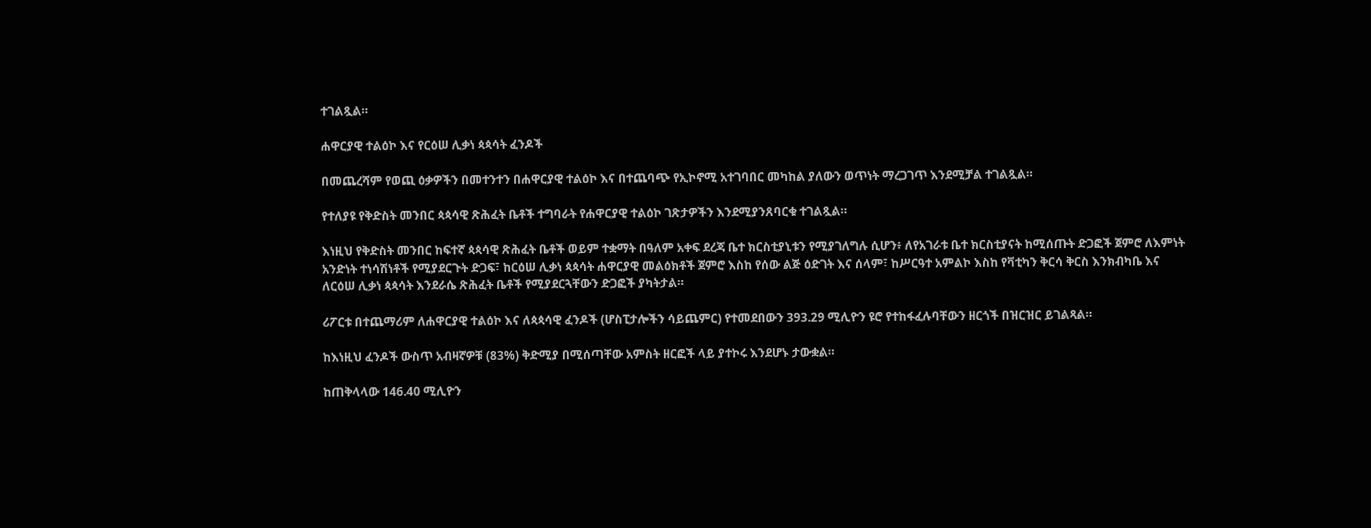ተገልጿል።

ሐዋርያዊ ተልዕኮ እና የርዕሠ ሊቃነ ጳጳሳት ፈንዶች

በመጨረሻም የወጪ ዕቃዎችን በመተንተን በሐዋርያዊ ተልዕኮ እና በተጨባጭ የኢኮኖሚ አተገባበር መካከል ያለውን ወጥነት ማረጋገጥ እንደሚቻል ተገልጿል።

የተለያዩ የቅድስት መንበር ጳጳሳዊ ጽሕፈት ቤቶች ተግባራት የሐዋርያዊ ተልዕኮ ገጽታዎችን እንደሚያንጸባርቁ ተገልጿል።

እነዚህ የቅድስት መንበር ከፍተኛ ጳጳሳዊ ጽሕፈት ቤቶች ወይም ተቋማት በዓለም አቀፍ ደረጃ ቤተ ክርስቲያኒቱን የሚያገለግሉ ሲሆን፥ ለየአገራቱ ቤተ ክርስቲያናት ከሚሰጡት ድጋፎች ጀምሮ ለእምነት አንድነት ተነሳሽነቶች የሚያደርጉት ድጋፍ፣ ከርዕሠ ሊቃነ ጳጳሳት ሐዋርያዊ መልዕክቶች ጀምሮ እስከ የሰው ልጅ ዕድገት እና ሰላም፣ ከሥርዓተ አምልኮ እስከ የቫቲካን ቅርሳ ቅርስ እንክብካቤ እና ለርዕሠ ሊቃነ ጳጳሳት እንደራሴ ጽሕፈት ቤቶች የሚያደርጓቸውን ድጋፎች ያካትታል።

ሪፖርቱ በተጨማሪም ለሐዋርያዊ ተልዕኮ እና ለጳጳሳዊ ፈንዶች (ሆስፒታሎችን ሳይጨምር) የተመደበውን 393.29 ሚሊዮን ዩሮ የተከፋፈሉባቸውን ዘርጎች በዝርዝር ይገልጻል።

ከእነዚህ ፈንዶች ውስጥ አብዛኛዎቹ (83%) ቅድሚያ በሚሰጣቸው አምስት ዘርፎች ላይ ያተኮሩ እንደሆኑ ታውቋል።

ከጠቅላላው 146.40 ሚሊዮን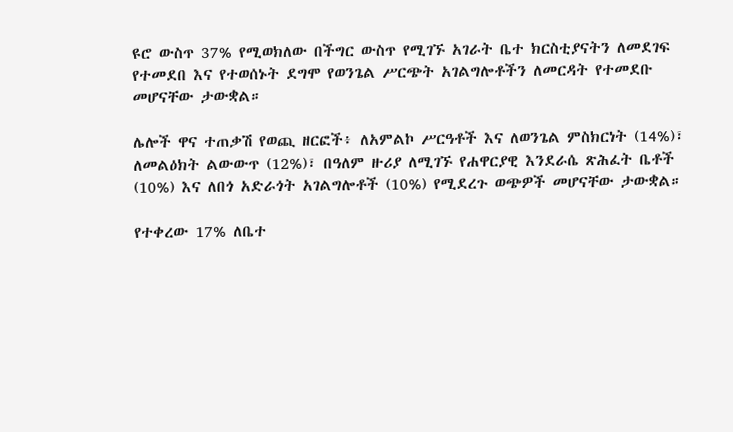ዩሮ ውስጥ 37% የሚወክለው በችግር ውስጥ የሚገኙ አገራት ቤተ ክርስቲያናትን ለመደገፍ የተመደበ እና የተወሰኑት ደግሞ የወንጌል ሥርጭት አገልግሎቶችን ለመርዳት የተመደቡ መሆናቸው ታውቋል።

ሌሎች ዋና ተጠቃሽ የወጪ ዘርፎች፥ ለአምልኮ ሥርዓቶች እና ለወንጌል ምስክርነት (14%)፣ ለመልዕክት ልውውጥ (12%)፣ በዓለም ዙሪያ ለሚገኙ የሐዋርያዊ እንደራሴ ጽሕፈት ቤቶች (10%) እና ለበጎ አድራጎት አገልግሎቶች (10%) የሚደረጉ ወጭዎች መሆናቸው ታውቋል።

የተቀረው 17% ለቤተ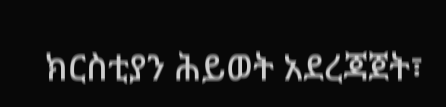ክርስቲያን ሕይወት አደረጃጀት፣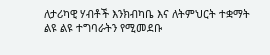ለታሪካዊ ሃብቶች እንክብካቤ እና ለትምህርት ተቋማት ልዩ ልዩ ተግባራትን የሚመደቡ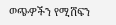ወጭዎችን የሚሸፍን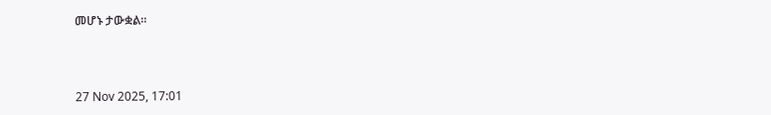መሆኑ ታውቋል።



27 Nov 2025, 17:01